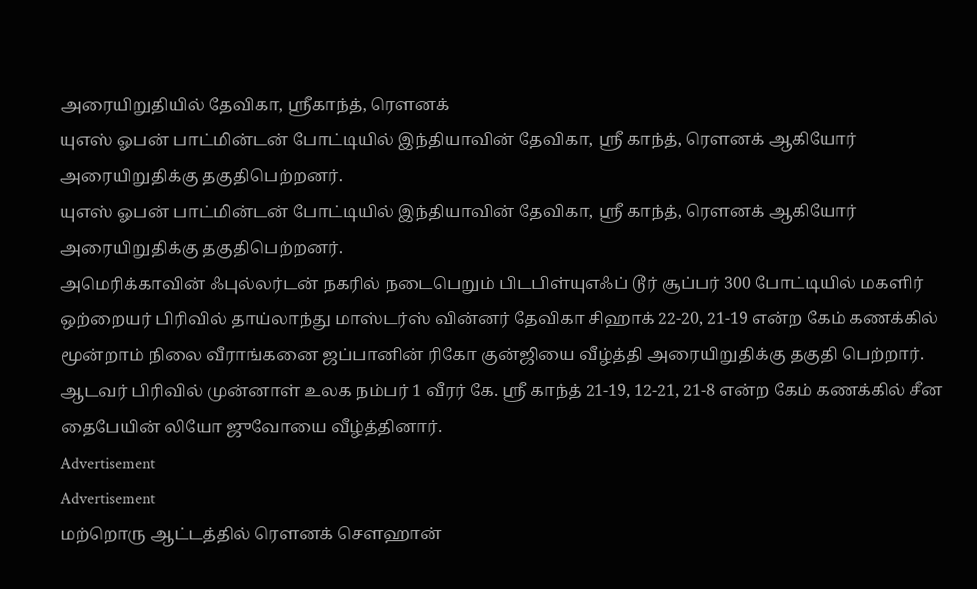அரையிறுதியில் தேவிகா, ஸ்ரீகாந்த், ரௌனக்
யுஎஸ் ஓபன் பாட்மின்டன் போட்டியில் இந்தியாவின் தேவிகா, ஸ்ரீ காந்த், ரௌனக் ஆகியோர் அரையிறுதிக்கு தகுதிபெற்றனர்.
யுஎஸ் ஓபன் பாட்மின்டன் போட்டியில் இந்தியாவின் தேவிகா, ஸ்ரீ காந்த், ரௌனக் ஆகியோர் அரையிறுதிக்கு தகுதிபெற்றனர்.
அமெரிக்காவின் ஃபுல்லர்டன் நகரில் நடைபெறும் பிடபிள்யுஎஃப் டூர் சூப்பர் 300 போட்டியில் மகளிர் ஒற்றையர் பிரிவில் தாய்லாந்து மாஸ்டர்ஸ் வின்னர் தேவிகா சிஹாக் 22-20, 21-19 என்ற கேம் கணக்கில் மூன்றாம் நிலை வீராங்கனை ஜப்பானின் ரிகோ குன்ஜியை வீழ்த்தி அரையிறுதிக்கு தகுதி பெற்றார்.
ஆடவர் பிரிவில் முன்னாள் உலக நம்பர் 1 வீரர் கே. ஸ்ரீ காந்த் 21-19, 12-21, 21-8 என்ற கேம் கணக்கில் சீன தைபேயின் லியோ ஜுவோயை வீழ்த்தினார்.
Advertisement
Advertisement
மற்றொரு ஆட்டத்தில் ரௌனக் சௌஹான்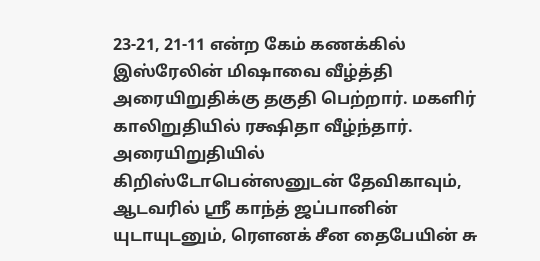23-21, 21-11 என்ற கேம் கணக்கில் இஸ்ரேலின் மிஷாவை வீழ்த்தி அரையிறுதிக்கு தகுதி பெற்றார். மகளிர் காலிறுதியில் ரக்ஷிதா வீழ்ந்தார்.
அரையிறுதியில் கிறிஸ்டோபென்ஸனுடன் தேவிகாவும், ஆடவரில் ஸ்ரீ காந்த் ஜப்பானின் யுடாயுடனும், ரௌனக் சீன தைபேயின் சு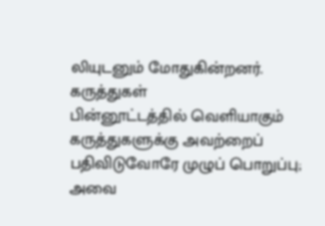லியுடனும் மோதுகின்றனர்.
கருத்துகள்
பின்னூட்டத்தில் வெளியாகும் கருத்துகளுக்கு அவற்றைப் பதிவிடுவோரே முழுப் பொறுப்பு; அவை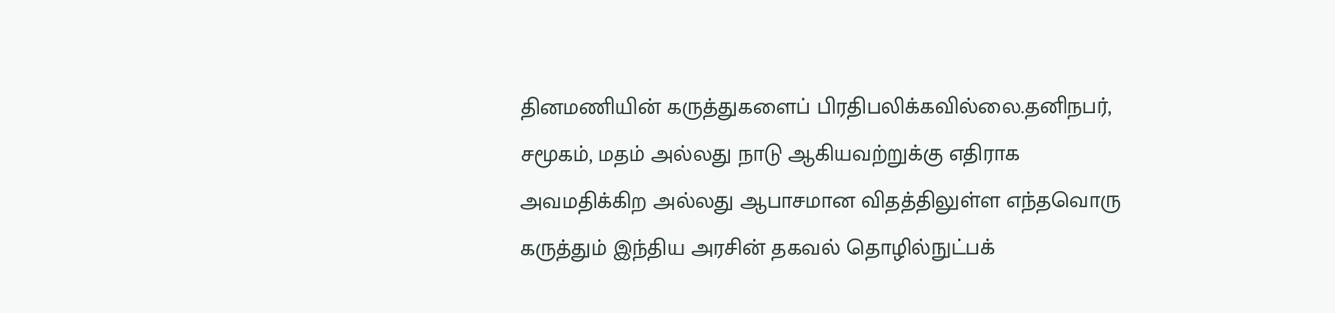தினமணியின் கருத்துகளைப் பிரதிபலிக்கவில்லை.தனிநபர், சமூகம், மதம் அல்லது நாடு ஆகியவற்றுக்கு எதிராக அவமதிக்கிற அல்லது ஆபாசமான விதத்திலுள்ள எந்தவொரு கருத்தும் இந்திய அரசின் தகவல் தொழில்நுட்பக்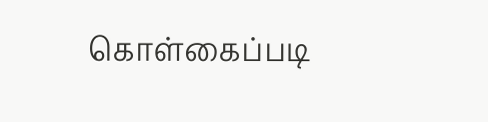கொள்கைப்படி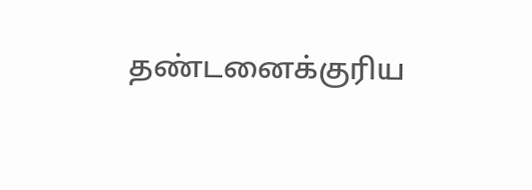தண்டனைக்குரிய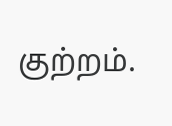குற்றம்.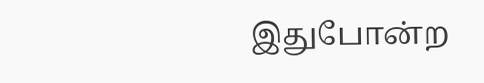இதுபோன்ற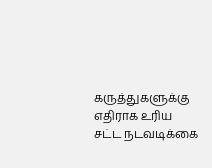கருத்துகளுக்கு எதிராக உரிய சட்ட நடவடிக்கை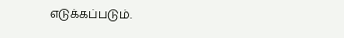எடுக்கப்படும்.